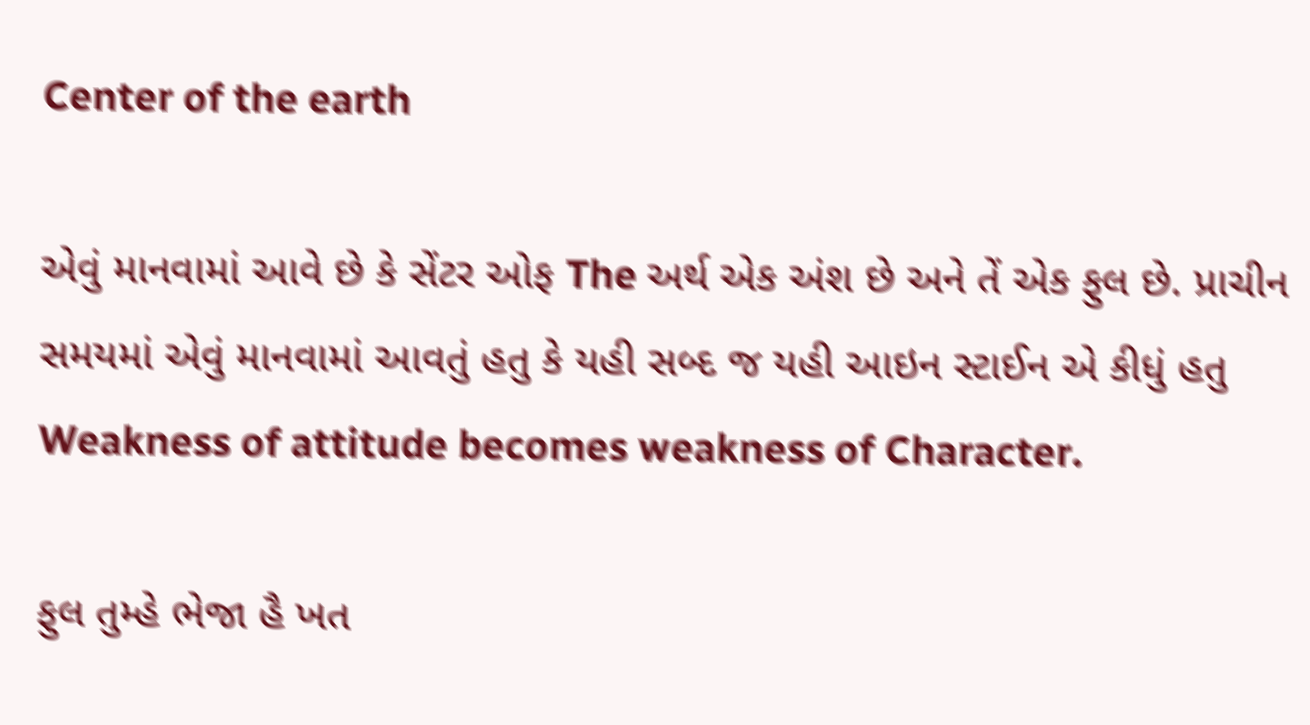Center of the earth

એવું માનવામાં આવે છે કે સેંટર ઓફ The અર્થ એક અંશ છે અને તેં એક ફુલ છે. પ્રાચીન સમયમાં એવું માનવામાં આવતું હતુ કે યહી સબ્દ જ યહી આઇન સ્ટાઈન એ કીધું હતુ
Weakness of attitude becomes weakness of Character.

ફુલ તુમ્હે ભેજા હૈ ખત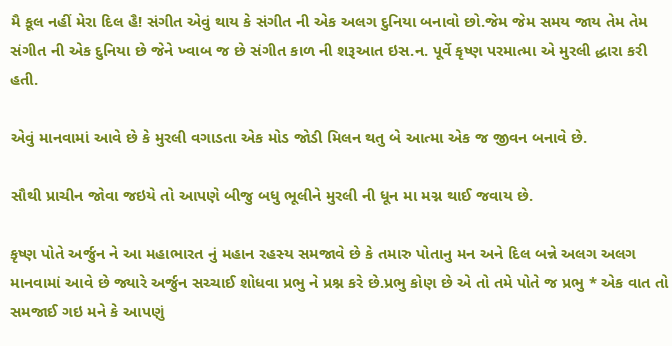મૈ કૂલ નહીં મેરા દિલ હૈ! સંગીત એવું થાય કે સંગીત ની એક અલગ દુનિયા બનાવો છો.જેમ જેમ સમય જાય તેમ તેમ સંગીત ની એક દુનિયા છે જેને ખ્વાબ જ છે સંગીત કાળ ની શરૂઆત ઇસ.ન. પૂર્વે કૃષ્ણ પરમાત્મા એ મુરલી દ્ધારા કરી હતી.

એવું માનવામાં આવે છે કે મુરલી વગાડતા એક મોડ જોડી મિલન થતુ બે આત્મા એક જ જીવન બનાવે છે.

સૌથી પ્રાચીન જોવા જઇયે તો આપણે બીજુ બધુ ભૂલીને મુરલી ની ધૂન મા મગ્ન થાઈ જવાય છે.

કૃષ્ણ પોતે અર્જુન ને આ મહાભારત નું મહાન રહસ્ય સમજાવે છે કે તમારુ પોતાનુ મન અને દિલ બન્ને અલગ અલગ માનવામાં આવે છે જ્યારે અર્જુન સચ્ચાઈ શોધવા પ્રભુ ને પ્રશ્ન કરે છે.પ્રભુ કોણ છે એ તો તમે પોતે જ પ્રભુ * એક વાત તો સમજાઈ ગઇ મને કે આપણું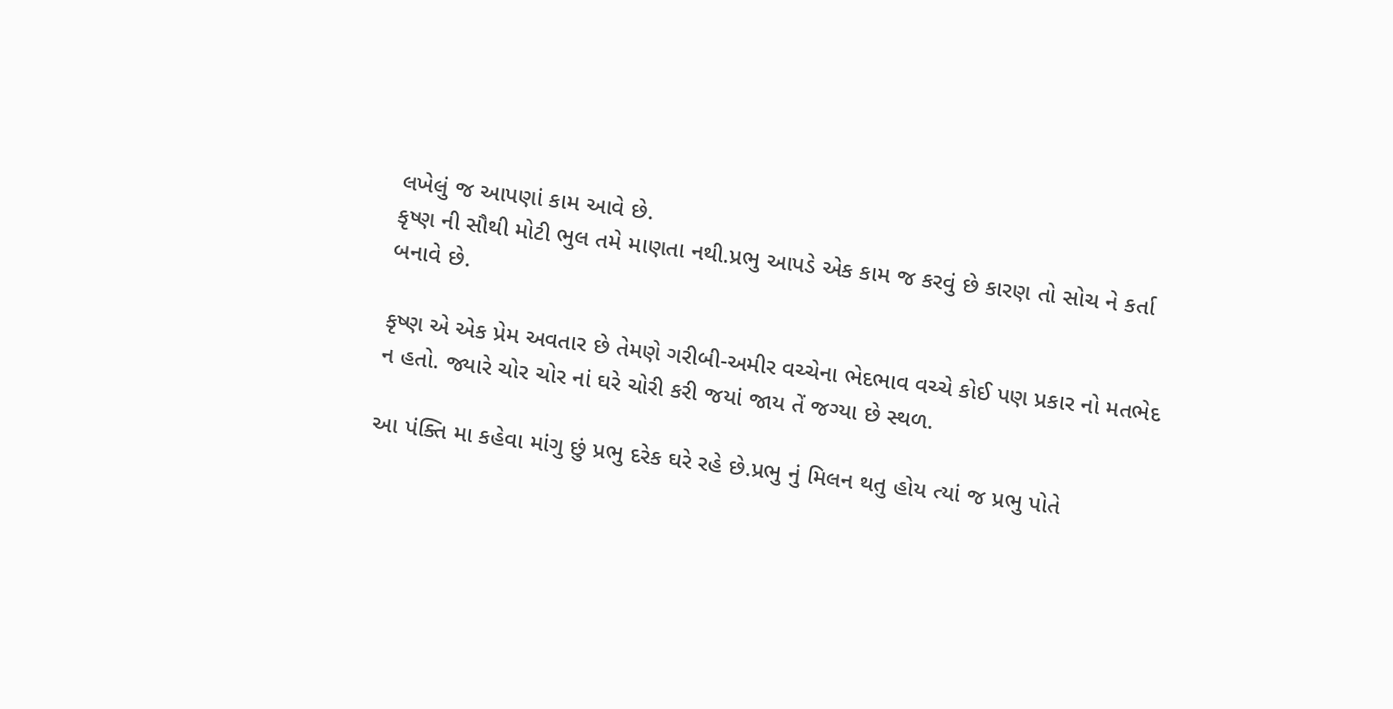લખેલું જ આપણાં કામ આવે છે.
કૃષ્ણ ની સૌથી મોટી ભુલ તમે માણતા નથી.પ્રભુ આપડે એક કામ જ કરવું છે કારણ તો સોચ ને કર્તા બનાવે છે.

કૃષ્ણ એ એક પ્રેમ અવતાર છે તેમણે ગરીબી-અમીર વચ્ચેના ભેદભાવ વચ્ચે કોઈ પણ પ્રકાર નો મતભેદ ન હતો. જ્યારે ચોર ચોર નાં ઘરે ચોરી કરી જયાં જાય તેં જગ્યા છે સ્થળ.

આ પંક્તિ મા કહેવા માંગુ છું પ્રભુ દરેક ઘરે રહે છે.પ્રભુ નું મિલન થતુ હોય ત્યાં જ પ્રભુ પોતે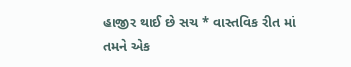હાજીર થાઈ છે સચ * વાસ્તવિક રીત માં તમને એક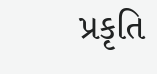પ્રકૃતિ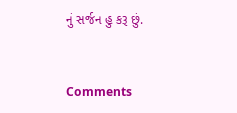નું સર્જન હુ કરૂ છું.


Comments